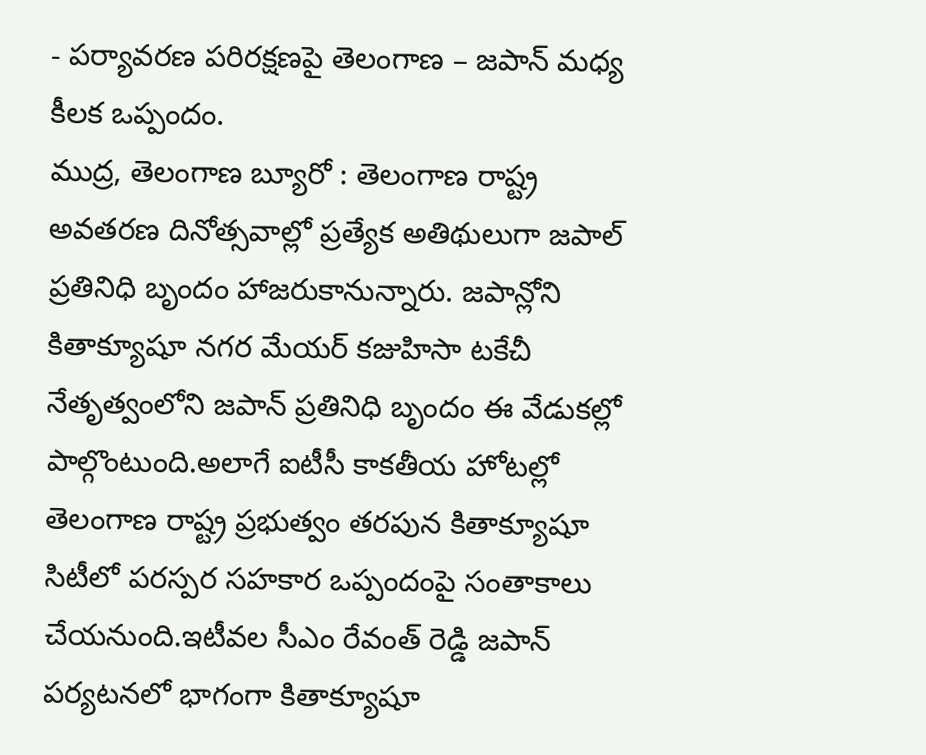- పర్యావరణ పరిరక్షణపై తెలంగాణ – జపాన్ మధ్య కీలక ఒప్పందం.
ముద్ర, తెలంగాణ బ్యూరో : తెలంగాణ రాష్ట్ర అవతరణ దినోత్సవాల్లో ప్రత్యేక అతిథులుగా జపాల్ ప్రతినిధి బృందం హాజరుకానున్నారు. జపాన్లోని కితాక్యూషూ నగర మేయర్ కజుహిసా టకేచీ నేతృత్వంలోని జపాన్ ప్రతినిధి బృందం ఈ వేడుకల్లో పాల్గొంటుంది.అలాగే ఐటీసీ కాకతీయ హోటల్లో తెలంగాణ రాష్ట్ర ప్రభుత్వం తరపున కితాక్యూషూ సిటీలో పరస్పర సహకార ఒప్పందంపై సంతాకాలు చేయనుంది.ఇటీవల సీఎం రేవంత్ రెడ్డి జపాన్ పర్యటనలో భాగంగా కితాక్యూషూ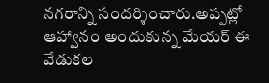నగరాన్ని సందర్శించారు.అప్పట్లో ఆహ్వానం అందుకున్న మేయర్ ఈ వేడుకల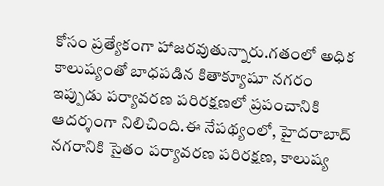కోసం ప్రత్యేకంగా హాజరవుతున్నారు.గతంలో అధిక కాలుష్యంతో బాధపడిన కితాక్యూషూ నగరం ఇప్పుడు పర్యావరణ పరిరక్షణలో ప్రపంచానికి ఆదర్శంగా నిలిచింది.ఈ నేపథ్యంలో, హైదరాబాద్ నగరానికి సైతం పర్యావరణ పరిరక్షణ, కాలుష్య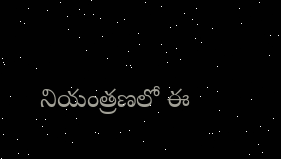నియంత్రణలో ఈ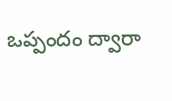ఒప్పందం ద్వారా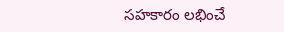సహకారం లభించే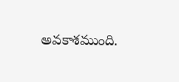అవకాశముంది.